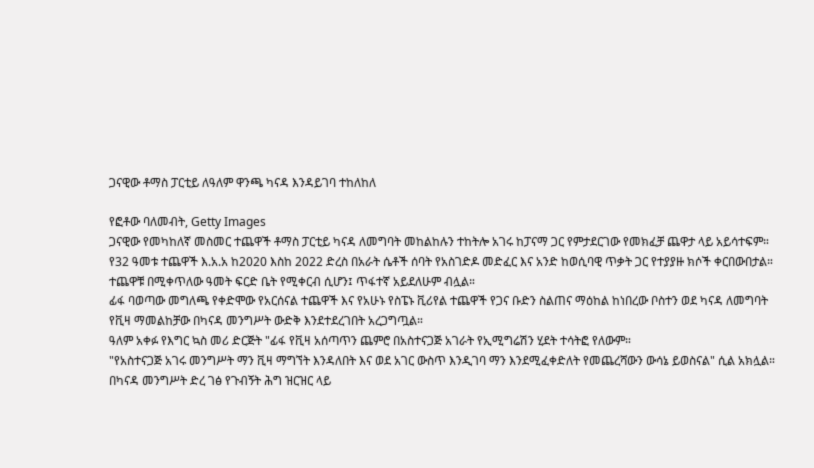ጋናዊው ቶማስ ፓርቲይ ለዓለም ዋንጫ ካናዳ እንዳይገባ ተከለከለ

የፎቶው ባለመብት, Getty Images
ጋናዊው የመካከለኛ መስመር ተጨዋች ቶማስ ፓርቲይ ካናዳ ለመግባት መከልከሉን ተከትሎ አገሩ ከፓናማ ጋር የምታደርገው የመክፈቻ ጨዋታ ላይ አይሳተፍም።
የ32 ዓመቱ ተጨዋች እ.አ.አ ከ2020 እስከ 2022 ድረስ በአራት ሴቶች ሰባት የአስገድዶ መድፈር እና አንድ ከወሲባዊ ጥቃት ጋር የተያያዙ ክሶች ቀርበውበታል።
ተጨዋቹ በሚቀጥለው ዓመት ፍርድ ቤት የሚቀርብ ሲሆን፤ ጥፋተኛ አይደለሁም ብሏል።
ፊፋ ባወጣው መግለጫ የቀድሞው የአርሰናል ተጨዋች እና የአሁኑ የስፔኑ ቪሪየል ተጨዋች የጋና ቡድን ስልጠና ማዕከል ከነበረው ቦስተን ወደ ካናዳ ለመግባት የቪዛ ማመልከቻው በካናዳ መንግሥት ውድቅ እንደተደረገበት አረጋግጧል።
ዓለም አቀፉ የእግር ኳስ መሪ ድርጅት "ፊፋ የቪዛ አሰጣጥን ጨምሮ በአስተናጋጅ አገራት የኢሚግሬሽን ሂደት ተሳትፎ የለውም።
"የአስተናጋጅ አገሩ መንግሥት ማን ቪዛ ማግኘት እንዳለበት እና ወደ አገር ውስጥ እንዲገባ ማን እንደሚፈቀድለት የመጨረሻውን ውሳኔ ይወስናል" ሲል አክሏል።
በካናዳ መንግሥት ድረ ገፅ የጉብኝት ሕግ ዝርዝር ላይ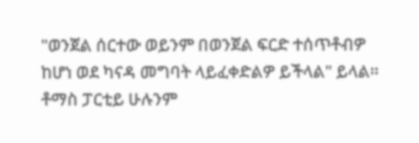"ወንጀል ሰርተው ወይንም በወንጀል ፍርድ ተሰጥቶብዎ ከሆነ ወደ ካናዳ መግባት ላይፈቀድልዎ ይችላል" ይላል።
ቶማስ ፓርቲይ ሁሉንም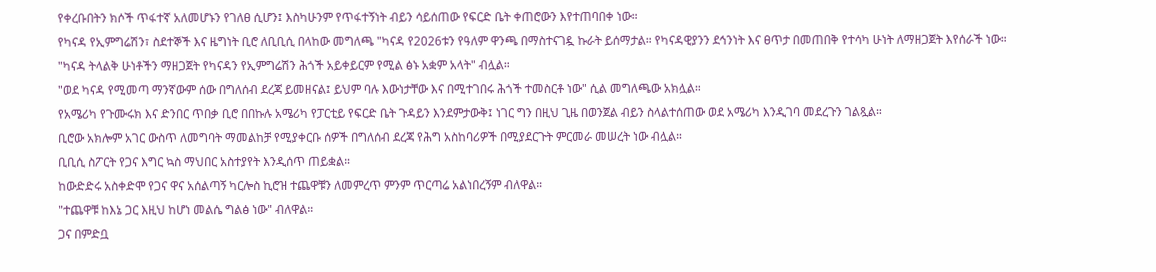የቀረቡበትን ክሶች ጥፋተኛ አለመሆኑን የገለፀ ሲሆን፤ እስካሁንም የጥፋተኝነት ብይን ሳይሰጠው የፍርድ ቤት ቀጠሮውን እየተጠባበቀ ነው።
የካናዳ የኢምግሬሽን፣ ስደተኞች እና ዜግነት ቢሮ ለቢቢሲ በላከው መግለጫ "ካናዳ የ2026ቱን የዓለም ዋንጫ በማስተናገዷ ኩራት ይሰማታል። የካናዳዊያንን ደኅንነት እና ፀጥታ በመጠበቅ የተሳካ ሁነት ለማዘጋጀት እየሰራች ነው።
"ካናዳ ትላልቅ ሁነቶችን ማዘጋጀት የካናዳን የኢምግሬሽን ሕጎች አይቀይርም የሚል ፅኑ አቋም አላት" ብሏል።
"ወደ ካናዳ የሚመጣ ማንኛውም ሰው በግለሰብ ደረጃ ይመዘናል፤ ይህም ባሉ እውነታቸው እና በሚተገበሩ ሕጎች ተመስርቶ ነው" ሲል መግለጫው አክሏል።
የአሜሪካ የጉሙሩክ እና ድንበር ጥበቃ ቢሮ በበኩሉ አሜሪካ የፓርቲይ የፍርድ ቤት ጉዳይን እንደምታውቅ፤ ነገር ግን በዚህ ጊዜ በወንጀል ብይን ስላልተሰጠው ወደ አሜሪካ እንዲገባ መደረጉን ገልጿል።
ቢሮው አክሎም አገር ውስጥ ለመግባት ማመልከቻ የሚያቀርቡ ሰዎች በግለሰብ ደረጃ የሕግ አስከባሪዎች በሚያደርጉት ምርመራ መሠረት ነው ብሏል።
ቢቢሲ ስፖርት የጋና እግር ኳስ ማህበር አስተያየት እንዲሰጥ ጠይቋል።
ከውድድሩ አስቀድሞ የጋና ዋና አሰልጣኝ ካርሎስ ኪሮዝ ተጨዋቹን ለመምረጥ ምንም ጥርጣሬ አልነበረኝም ብለዋል።
"ተጨዋቹ ከእኔ ጋር እዚህ ከሆነ መልሴ ግልፅ ነው" ብለዋል።
ጋና በምድቧ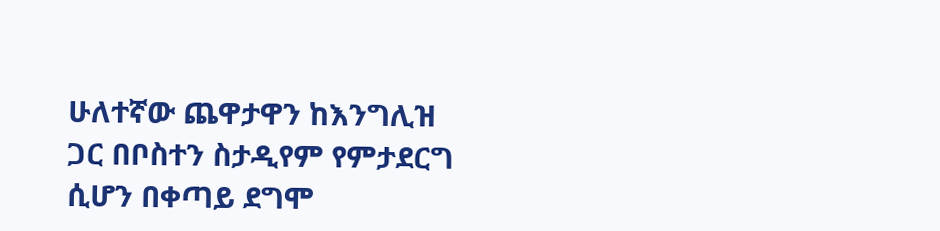ሁለተኛው ጨዋታዋን ከእንግሊዝ ጋር በቦስተን ስታዲየም የምታደርግ ሲሆን በቀጣይ ደግሞ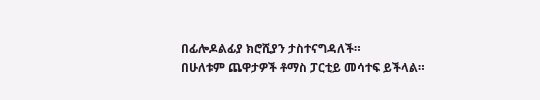በፊሎዶልፊያ ክሮሺያን ታስተናግዳለች።
በሁለቱም ጨዋታዎች ቶማስ ፓርቲይ መሳተፍ ይችላል።